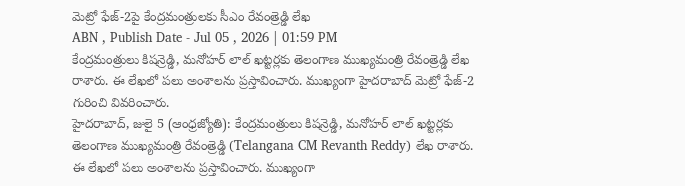మెట్రో ఫేజ్-2పై కేంద్రమంత్రులకు సీఎం రేవంత్రెడ్డి లేఖ
ABN , Publish Date - Jul 05 , 2026 | 01:59 PM
కేంద్రమంత్రులు కిషన్రెడ్డి, మనోహర్ లాల్ ఖట్టర్లకు తెలంగాణ ముఖ్యమంత్రి రేవంత్రెడ్డి లేఖ రాశారు. ఈ లేఖలో పలు అంశాలను ప్రస్తావించారు. ముఖ్యంగా హైదరాబాద్ మెట్రో ఫేజ్-2 గురించి వివరించారు.
హైదరాబాద్, జులై 5 (ఆంధ్రజ్యోతి): కేంద్రమంత్రులు కిషన్రెడ్డి, మనోహర్ లాల్ ఖట్టర్లకు తెలంగాణ ముఖ్యమంత్రి రేవంత్రెడ్డి (Telangana CM Revanth Reddy) లేఖ రాశారు. ఈ లేఖలో పలు అంశాలను ప్రస్తావించారు. ముఖ్యంగా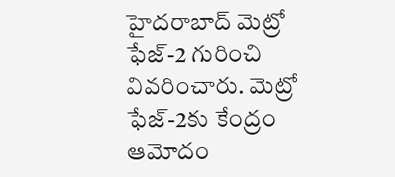హైదరాబాద్ మెట్రో ఫేజ్-2 గురించి వివరించారు. మెట్రో ఫేజ్-2కు కేంద్రం ఆమోదం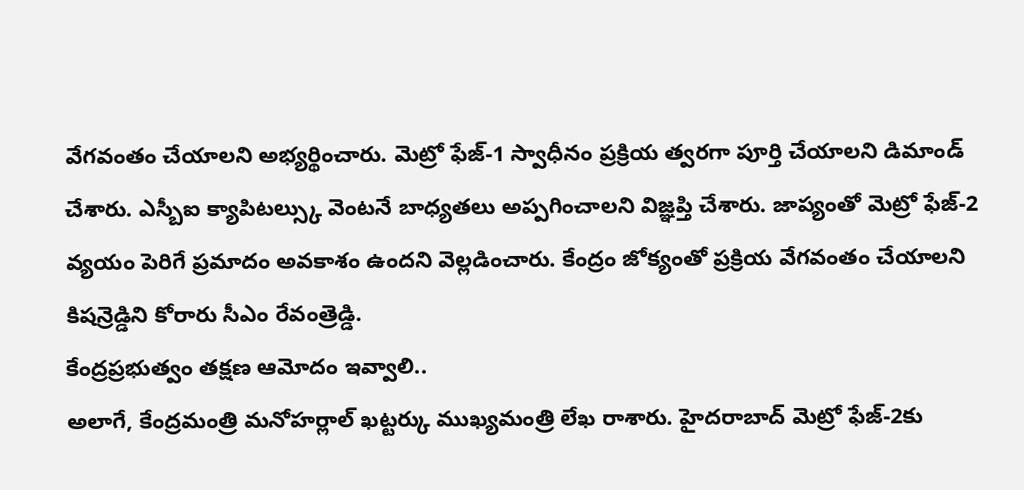వేగవంతం చేయాలని అభ్యర్థించారు. మెట్రో ఫేజ్-1 స్వాధీనం ప్రక్రియ త్వరగా పూర్తి చేయాలని డిమాండ్ చేశారు. ఎస్బీఐ క్యాపిటల్స్కు వెంటనే బాధ్యతలు అప్పగించాలని విజ్ఞప్తి చేశారు. జాప్యంతో మెట్రో ఫేజ్-2 వ్యయం పెరిగే ప్రమాదం అవకాశం ఉందని వెల్లడించారు. కేంద్రం జోక్యంతో ప్రక్రియ వేగవంతం చేయాలని కిషన్రెడ్డిని కోరారు సీఎం రేవంత్రెడ్డి.
కేంద్రప్రభుత్వం తక్షణ ఆమోదం ఇవ్వాలి..
అలాగే, కేంద్రమంత్రి మనోహర్లాల్ ఖట్టర్కు ముఖ్యమంత్రి లేఖ రాశారు. హైదరాబాద్ మెట్రో ఫేజ్-2కు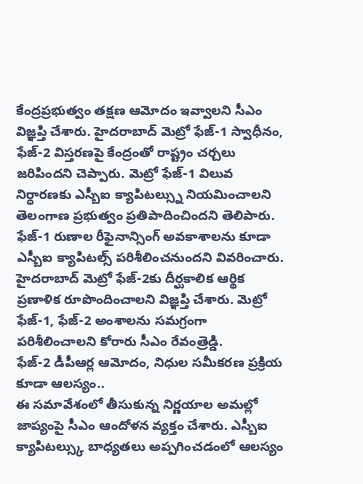కేంద్రప్రభుత్వం తక్షణ ఆమోదం ఇవ్వాలని సీఎం విజ్ఞప్తి చేశారు. హైదరాబాద్ మెట్రో ఫేజ్-1 స్వాధీనం, ఫేజ్-2 విస్తరణపై కేంద్రంతో రాష్ట్రం చర్చలు జరిపిందని చెప్పారు. మెట్రో ఫేజ్-1 విలువ నిర్ధారణకు ఎస్బీఐ క్యాపిటల్స్ను నియమించాలని తెలంగాణ ప్రభుత్వం ప్రతిపాదించిందని తెలిపారు. ఫేజ్-1 రుణాల రీఫైనాన్సింగ్ అవకాశాలను కూడా ఎస్బీఐ క్యాపిటల్స్ పరిశీలించనుందని వివరించారు. హైదరాబాద్ మెట్రో ఫేజ్-2కు దీర్ఘకాలిక ఆర్థిక ప్రణాళిక రూపొందించాలని విజ్ఞప్తి చేశారు. మెట్రో ఫేజ్-1, ఫేజ్-2 అంశాలను సమగ్రంగా పరిశీలించాలని కోరారు సీఎం రేవంత్రెడ్డి.
ఫేజ్-2 డీపీఆర్ల ఆమోదం, నిధుల సమీకరణ ప్రక్రియ కూడా ఆలస్యం..
ఈ సమావేశంలో తీసుకున్న నిర్ణయాల అమల్లో జాప్యంపై సీఎం ఆందోళన వ్యక్తం చేశారు. ఎస్బీఐ క్యాపిటల్స్కు బాధ్యతలు అప్పగించడంలో ఆలస్యం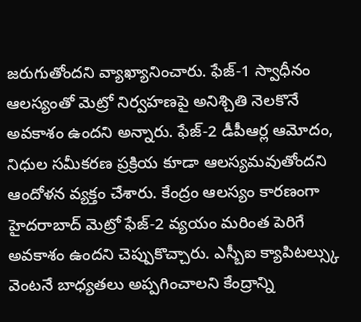జరుగుతోందని వ్యాఖ్యానించారు. ఫేజ్-1 స్వాధీనం ఆలస్యంతో మెట్రో నిర్వహణపై అనిశ్చితి నెలకొనే అవకాశం ఉందని అన్నారు. ఫేజ్-2 డీపీఆర్ల ఆమోదం, నిధుల సమీకరణ ప్రక్రియ కూడా ఆలస్యమవుతోందని ఆందోళన వ్యక్తం చేశారు. కేంద్రం ఆలస్యం కారణంగా హైదరాబాద్ మెట్రో ఫేజ్-2 వ్యయం మరింత పెరిగే అవకాశం ఉందని చెప్పుకొచ్చారు. ఎస్బీఐ క్యాపిటల్స్కు వెంటనే బాధ్యతలు అప్పగించాలని కేంద్రాన్ని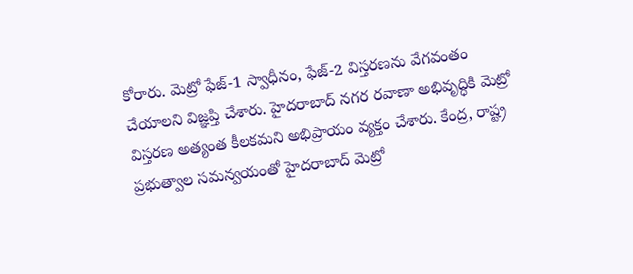కోరారు. మెట్రో ఫేజ్-1 స్వాధీనం, ఫేజ్-2 విస్తరణను వేగవంతం చేయాలని విజ్ఞప్తి చేశారు. హైదరాబాద్ నగర రవాణా అభివృద్ధికి మెట్రో విస్తరణ అత్యంత కీలకమని అభిప్రాయం వ్యక్తం చేశారు. కేంద్ర, రాష్ట్ర ప్రభుత్వాల సమన్వయంతో హైదరాబాద్ మెట్రో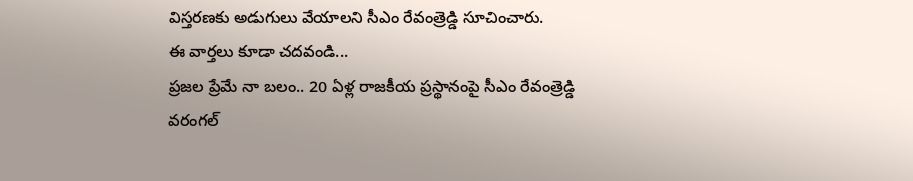విస్తరణకు అడుగులు వేయాలని సీఎం రేవంత్రెడ్డి సూచించారు.
ఈ వార్తలు కూడా చదవండి...
ప్రజల ప్రేమే నా బలం.. 20 ఏళ్ల రాజకీయ ప్రస్థానంపై సీఎం రేవంత్రెడ్డి
వరంగల్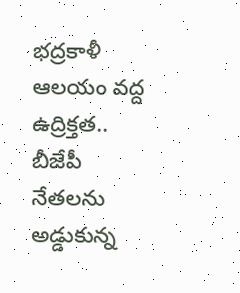భద్రకాళీ ఆలయం వద్ద ఉద్రిక్తత.. బీజేపీ నేతలను అడ్డుకున్న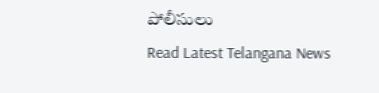పోలీసులు
Read Latest Telangana News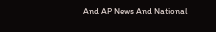And AP News And National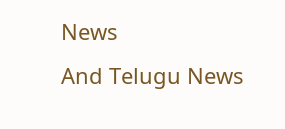News
And Telugu News